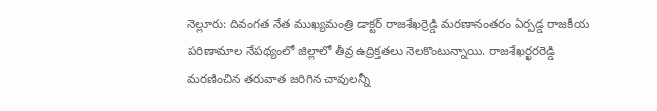నెల్లూరు: దివంగత నేత ముఖ్యమంత్రి డాక్టర్ రాజశేఖర్రెడ్డి మరణానంతరం ఏర్పడ్డ రాజకీయ పరిణామాల నేపథ్యంలో జిల్లాలో తీవ్ర ఉద్రిక్తతలు నెలకొంటున్నాయి. రాజశేఖర్ఖరరెడ్డి మరణించిన తరువాత జరిగిన చావులన్నీ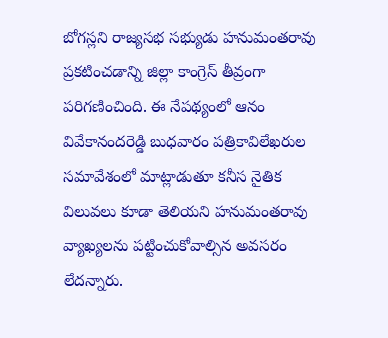బోగస్లని రాజ్యసభ సభ్యుడు హనుమంతరావు ప్రకటించడాన్ని జిల్లా కాంగ్రెస్ తీవ్రంగా పరిగణించింది. ఈ నేపథ్యంలో ఆనం వివేకానందరెడ్డి బుధవారం పత్రికావిలేఖరుల సమావేశంలో మాట్లాడుతూ కనీస నైతిక విలువలు కూడా తెలియని హనుమంతరావు వ్యాఖ్యలను పట్టించుకోవాల్సిన అవసరం లేదన్నారు.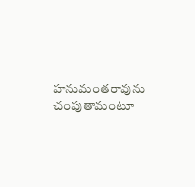హనుమంతరావును చంపుతామంటూ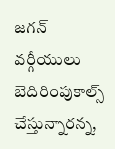జగన్ వర్గీయులు బెదిరింపుకాల్స్ చేస్తున్నారన్న,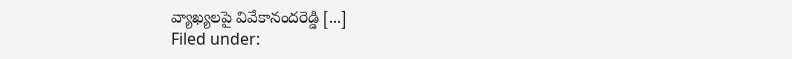వ్యాఖ్యలపై వివేకానందరెడ్డి [...]
Filed under: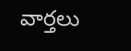వార్తలు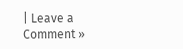| Leave a Comment »